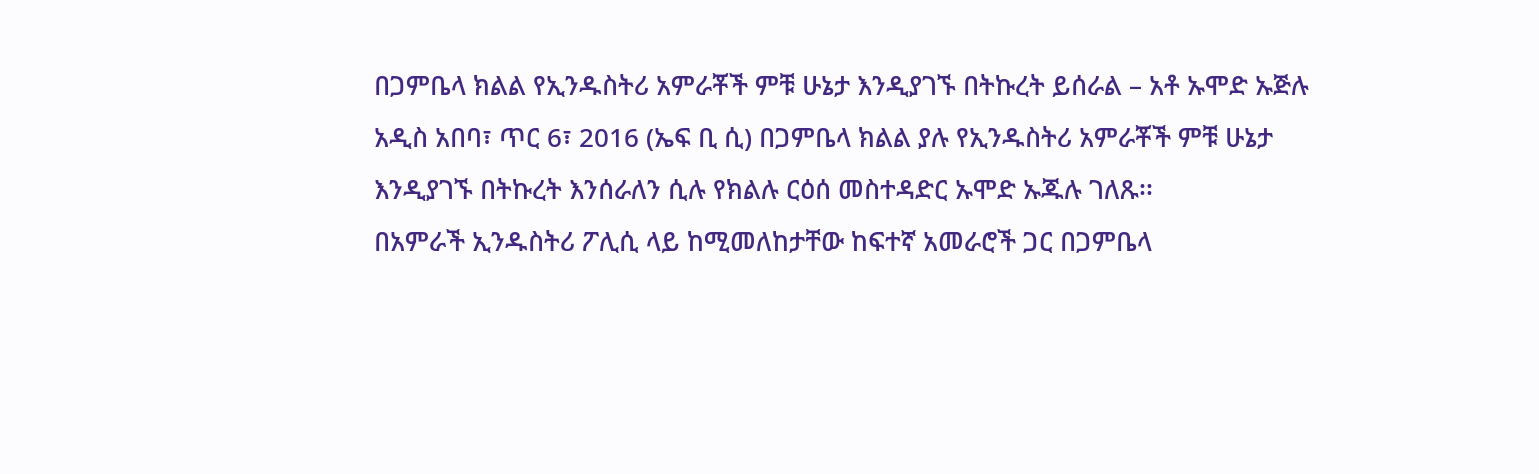በጋምቤላ ክልል የኢንዱስትሪ አምራቾች ምቹ ሁኔታ እንዲያገኙ በትኩረት ይሰራል – አቶ ኡሞድ ኡጅሉ
አዲስ አበባ፣ ጥር 6፣ 2016 (ኤፍ ቢ ሲ) በጋምቤላ ክልል ያሉ የኢንዱስትሪ አምራቾች ምቹ ሁኔታ እንዲያገኙ በትኩረት እንሰራለን ሲሉ የክልሉ ርዕሰ መስተዳድር ኡሞድ ኡጁሉ ገለጹ፡፡
በአምራች ኢንዱስትሪ ፖሊሲ ላይ ከሚመለከታቸው ከፍተኛ አመራሮች ጋር በጋምቤላ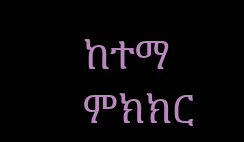ከተማ ምክክር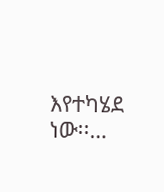እየተካሄደ ነው፡፡…